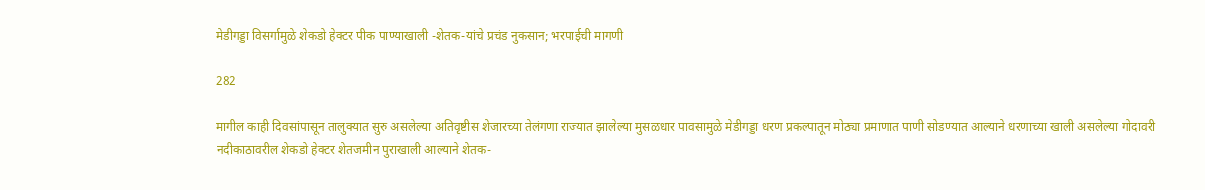मेडीगड्डा विसर्गामुळे शेकडो हेक्टर पीक पाण्याखाली -शेतक-यांचे प्रचंड नुकसान; भरपाईची मागणी

282

मागील काही दिवसांपासून तालुक्यात सुरु असलेल्या अतिवृष्टीस शेजारच्या तेलंगणा राज्यात झालेल्या मुसळधार पावसामुळे मेडीगड्डा धरण प्रकल्पातून मोठ्या प्रमाणात पाणी सोडण्यात आल्याने धरणाच्या खाली असलेल्या गोदावरी नदीकाठावरील शेकडो हेक्टर शेतजमीन पुराखाली आल्याने शेतक-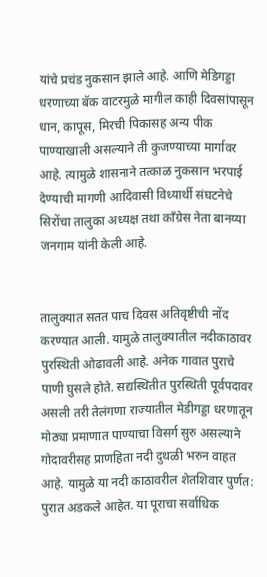यांचे प्रचंड नुकसान झाले आहे. आणि मेडिगड्डा धरणाच्या बॅक वाटरमुळे मागील काही दिवसांपासून धान, कापूस, मिरची पिकासह अन्य पीक पाण्याखाली असल्याने ती कुजण्याच्या मार्गावर आहे. त्यामुळे शासनाने तत्काळ नुकसान भरपाई देण्याची मागणी आदिवासी विध्यार्थी संघटनेचे सिरोंचा तालुका अध्यक्ष तथा काँग्रेस नेता बानय्या जनगाम यांनी केली आहे.


तालुक्यात सतत पाच दिवस अतिवृष्टीची नोंद करण्यात आली. यामुळे तालुक्यातील नदीकाठावर पुरस्थिती ओढावली आहे. अनेक गावात पुराचे पाणी घुसले होते. सद्यस्थितीत पुरस्थिती पूर्वपदावर असली तरी तेलंगणा राज्यातील मेडीगड्डा धरणातून मोठ्या प्रमाणात पाण्याचा विसर्ग सुरु असल्याने गोदावरीसह प्राणहिता नदी दुथळी भरुन वाहत आहे. यामुळे या नदी काठावरील शेतशिवार पुर्णत: पुरात अडकले आहेत. या पूराचा सर्वाधिक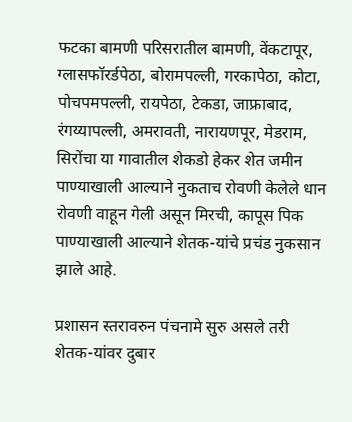फटका बामणी परिसरातील बामणी, वेंकटापूर, ग्लासफॉरर्डपेठा, बोरामपल्ली, गरकापेठा, कोटा, पोचपमपल्ली, रायपेठा, टेकडा, जाफ्राबाद, रंगय्यापल्ली, अमरावती, नारायणपूर, मेडराम, सिरोंचा या गावातील शेकडो हेकर शेत जमीन पाण्याखाली आल्याने नुकताच रोवणी केलेले धान रोवणी वाहून गेली असून मिरची, कापूस पिक पाण्याखाली आल्याने शेतक-यांचे प्रचंड नुकसान झाले आहे.

प्रशासन स्तरावरुन पंचनामे सुरु असले तरी शेतक-यांवर दुबार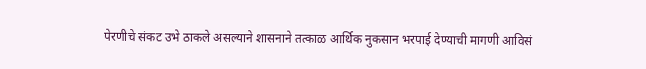पेरणीचे संकट उभे ठाकले असल्याने शासनाने तत्काळ आर्थिक नुकसान भरपाई देण्याची मागणी आविसं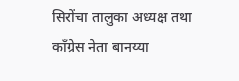सिरोंचा तालुका अध्यक्ष तथा काँग्रेस नेता बानय्या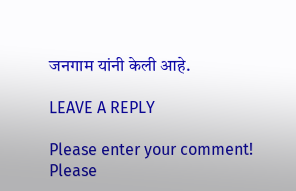जनगाम यांनी केली आहे.

LEAVE A REPLY

Please enter your comment!
Please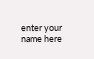enter your name here